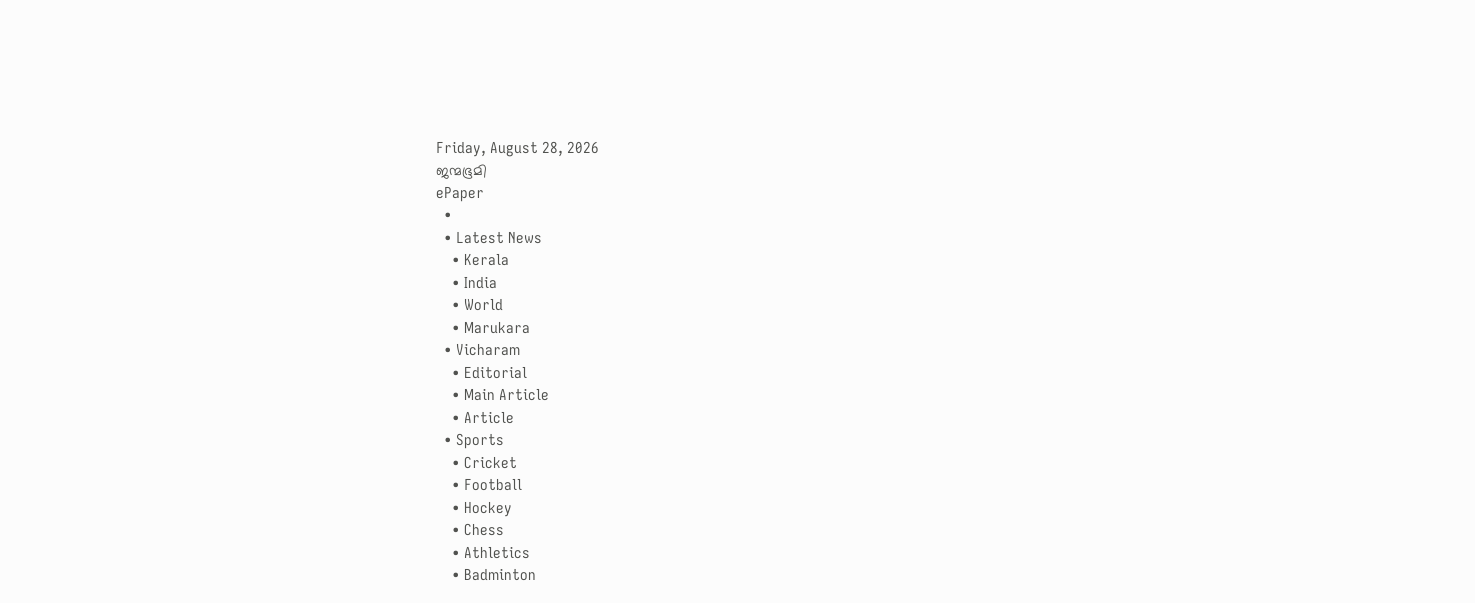Friday, August 28, 2026
ജന്മഭൂമി
ePaper
  •
  • Latest News
    • Kerala
    • India
    • World
    • Marukara
  • Vicharam
    • Editorial
    • Main Article
    • Article
  • Sports
    • Cricket
    • Football
    • Hockey
    • Chess
    • Athletics
    • Badminton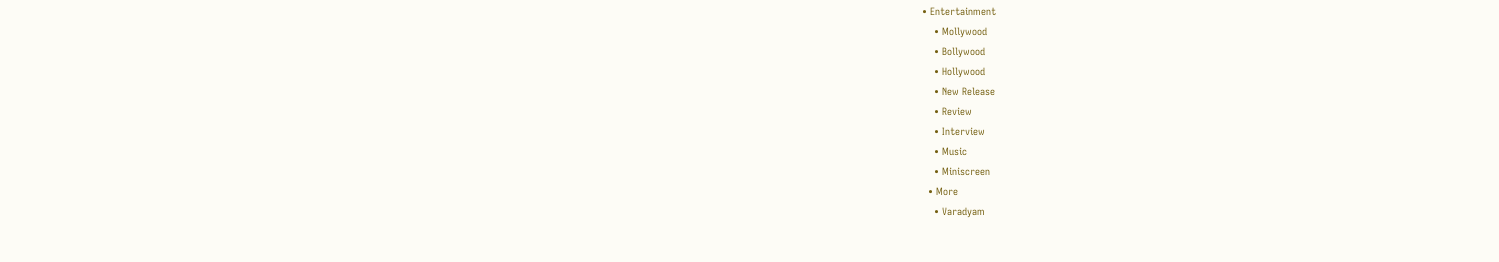• Entertainment
    • Mollywood
    • Bollywood
    • Hollywood
    • New Release
    • Review
    • Interview
    • Music
    • Miniscreen
  • More
    • Varadyam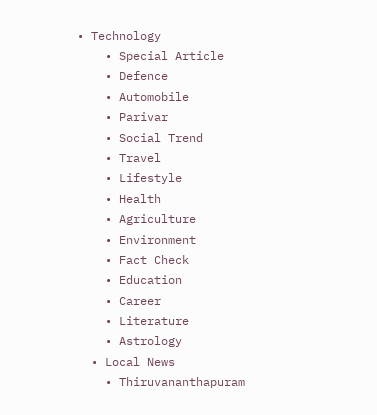• Technology
    • Special Article
    • Defence
    • Automobile
    • Parivar
    • Social Trend
    • Travel
    • Lifestyle
    • Health
    • Agriculture
    • Environment
    • Fact Check
    • Education
    • Career
    • Literature
    • Astrology
  • Local News
    • Thiruvananthapuram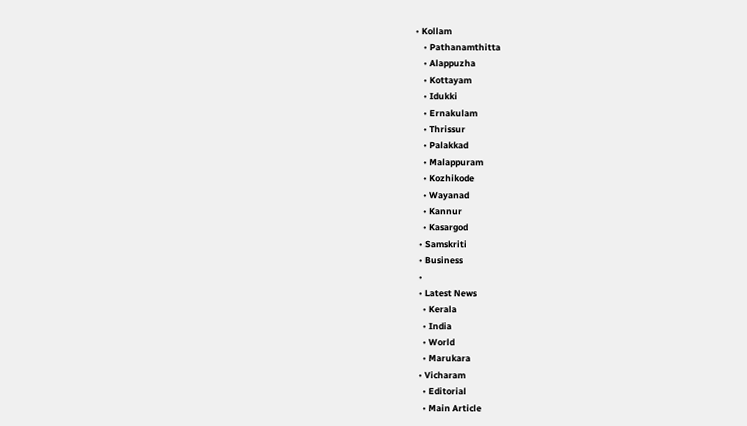• Kollam
    • Pathanamthitta
    • Alappuzha
    • Kottayam
    • Idukki
    • Ernakulam
    • Thrissur
    • Palakkad
    • Malappuram
    • Kozhikode
    • Wayanad
    • Kannur
    • Kasargod
  • Samskriti
  • Business
  •
  • Latest News
    • Kerala
    • India
    • World
    • Marukara
  • Vicharam
    • Editorial
    • Main Article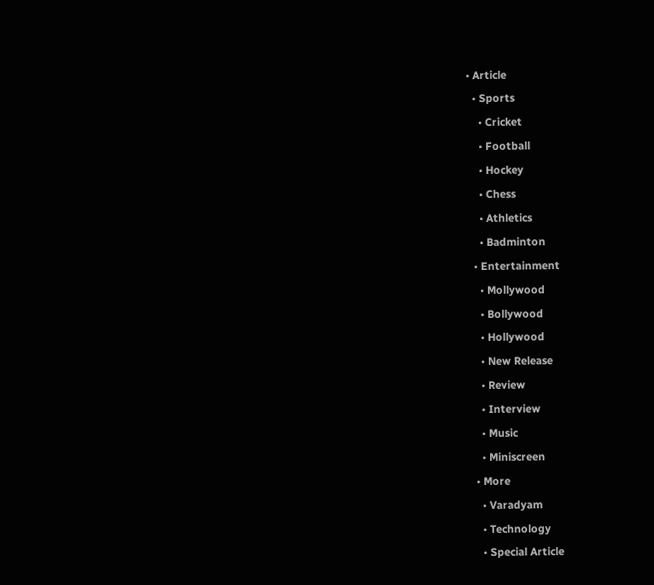• Article
  • Sports
    • Cricket
    • Football
    • Hockey
    • Chess
    • Athletics
    • Badminton
  • Entertainment
    • Mollywood
    • Bollywood
    • Hollywood
    • New Release
    • Review
    • Interview
    • Music
    • Miniscreen
  • More
    • Varadyam
    • Technology
    • Special Article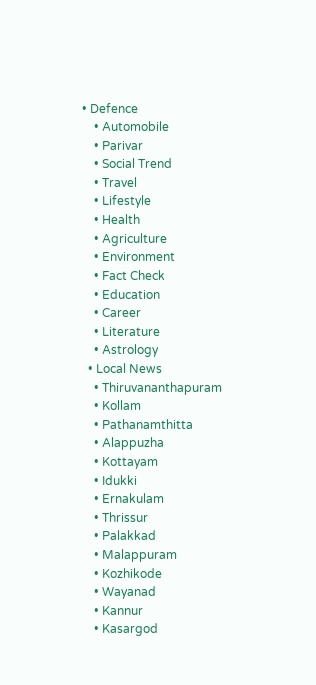• Defence
    • Automobile
    • Parivar
    • Social Trend
    • Travel
    • Lifestyle
    • Health
    • Agriculture
    • Environment
    • Fact Check
    • Education
    • Career
    • Literature
    • Astrology
  • Local News
    • Thiruvananthapuram
    • Kollam
    • Pathanamthitta
    • Alappuzha
    • Kottayam
    • Idukki
    • Ernakulam
    • Thrissur
    • Palakkad
    • Malappuram
    • Kozhikode
    • Wayanad
    • Kannur
    • Kasargod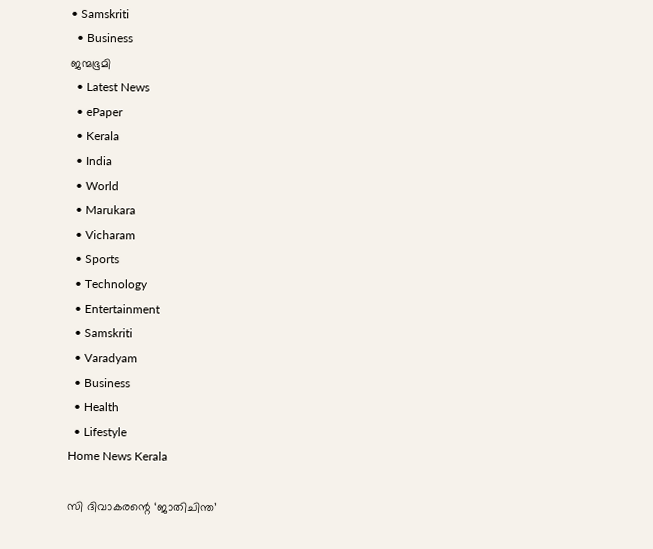• Samskriti
  • Business
ജന്മഭൂമി
  • Latest News
  • ePaper
  • Kerala
  • India
  • World
  • Marukara
  • Vicharam
  • Sports
  • Technology
  • Entertainment
  • Samskriti
  • Varadyam
  • Business
  • Health
  • Lifestyle
Home News Kerala

സി ദിവാകരന്റെ ‘ജാതിചിന്ത’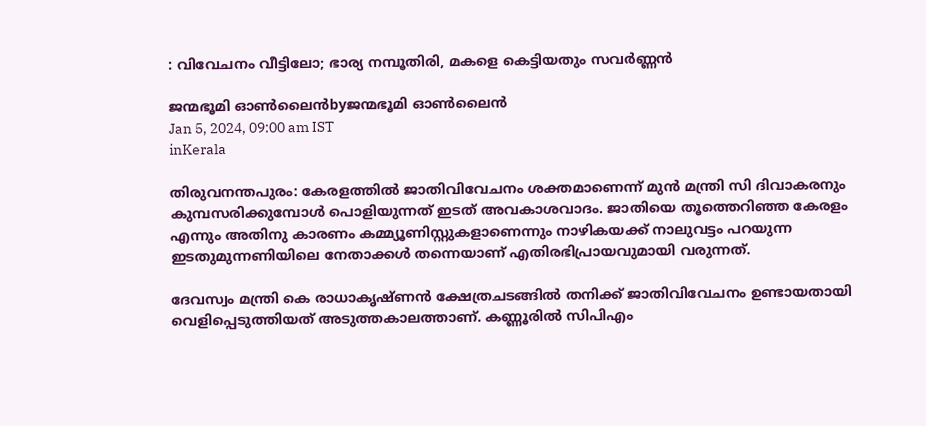: വിവേചനം വീട്ടിലോ; ഭാര്യ നമ്പൂതിരി, മകളെ കെട്ടിയതും സവര്‍ണ്ണന്‍

ജന്മഭൂമി ഓണ്‍ലൈന്‍byജന്മഭൂമി ഓണ്‍ലൈന്‍
Jan 5, 2024, 09:00 am IST
inKerala

തിരുവനന്തപുരം: കേരളത്തില്‍ ജാതിവിവേചനം ശക്തമാണെന്ന് മുന്‍ മന്ത്രി സി ദിവാകരനും കുമ്പസരിക്കുമ്പോള്‍ പൊളിയുന്നത് ഇടത് അവകാശവാദം. ജാതിയെ തൂത്തെറിഞ്ഞ കേരളം എന്നും അതിനു കാരണം കമ്മ്യൂണിസ്റ്റുകളാണെന്നും നാഴികയക്ക് നാലുവട്ടം പറയുന്ന ഇടതുമുന്നണിയിലെ നേതാക്കള്‍ തന്നെയാണ് എതിരഭിപ്രായവുമായി വരുന്നത്.

ദേവസ്വം മന്ത്രി കെ രാധാകൃഷ്ണന്‍ ക്ഷേത്രചടങ്ങില്‍ തനിക്ക് ജാതിവിവേചനം ഉണ്ടായതായി വെളിപ്പെടുത്തിയത് അടുത്തകാലത്താണ്. കണ്ണൂരില്‍ സിപിഎം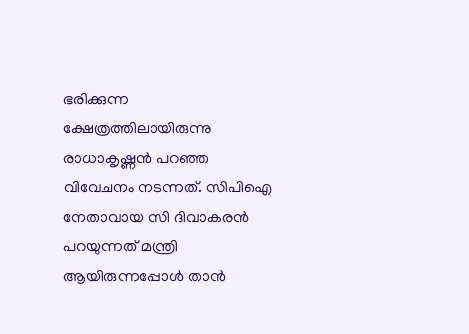ഭരിക്കുന്ന ക്ഷേത്രത്തിലായിരുന്നു രാധാകൃഷ്ണന്‍ പറഞ്ഞ വിവേചനം നടന്നത്. സിപിഐ നേതാവായ സി ദിവാകരന്‍ പറയുന്നത് മന്ത്രി ആയിരുന്നപ്പോള്‍ താന്‍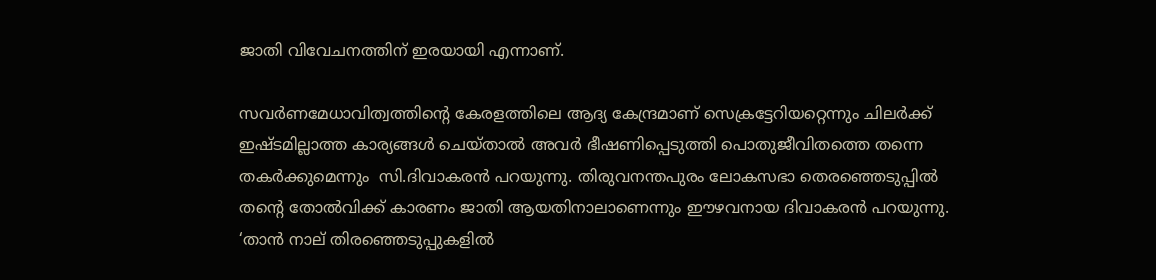ജാതി വിവേചനത്തിന് ഇരയായി എന്നാണ്.

സവര്‍ണമേധാവിത്വത്തിന്റെ കേരളത്തിലെ ആദ്യ കേന്ദ്രമാണ് സെക്രട്ടേറിയറ്റെന്നും ചിലര്‍ക്ക് ഇഷ്ടമില്ലാത്ത കാര്യങ്ങള്‍ ചെയ്താല്‍ അവര്‍ ഭീഷണിപ്പെടുത്തി പൊതുജീവിതത്തെ തന്നെ തകര്‍ക്കുമെന്നും  സി.ദിവാകരന്‍ പറയുന്നു. തിരുവനന്തപുരം ലോകസഭാ തെരഞ്ഞെടുപ്പില്‍ തന്റെ തോല്‍വിക്ക് കാരണം ജാതി ആയതിനാലാണെന്നും ഈഴവനായ ദിവാകരന്‍ പറയുന്നു. ‘താന്‍ നാല് തിരഞ്ഞെടുപ്പുകളില്‍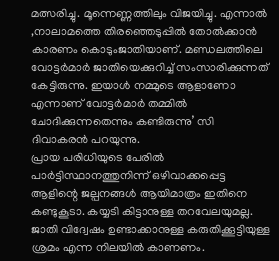മത്സരിച്ചു. മൂന്നെണ്ണത്തിലും വിജയിച്ചു. എന്നാല്‍ ,നാലാമത്തെ തിരഞ്ഞെടുപ്പില്‍ തോല്‍ക്കാന്‍ കാരണം കൊടുംജാതിയാണ്. മണ്ഡലത്തിലെ വോട്ടര്‍മാര്‍ ജാതിയെക്കുറിച്ച് സംസാരിക്കുന്നത് കേട്ടിരുന്നു. ഇയാള്‍ നമ്മുടെ ആളാണോ എന്നാണ് വോട്ടര്‍മാര്‍ തമ്മില്‍ ചോദിക്കുന്നതെന്നും കണ്ടിരുന്നു’ സി ദിവാകരന്‍ പറയുന്നു.
പ്രായ പരിധിയുടെ പേരില്‍ പാര്‍ട്ടിസ്ഥാനത്തുനിന്ന് ഒഴിവാക്കപ്പെട്ട ആളിന്റെ ജല്പനങ്ങള്‍ ആയിമാത്രം ഇതിനെ കണ്ടുകൂടാ. കയ്യടി കിട്ടാനുള്ള തറവേലയുമല്ല. ജാതി വിദ്വേഷം ഉണ്ടാക്കാനുള്ള കരുതിക്കൂട്ടിയുള്ള ശ്രമം എന്ന നിലയില്‍ കാണണം.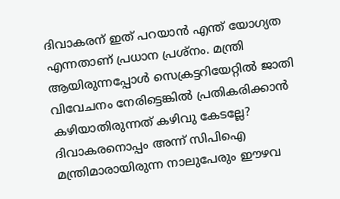ദിവാകരന് ഇത് പറയാന്‍ എന്ത് യോഗ്യത എന്നതാണ് പ്രധാന പ്രശ്‌നം. മന്ത്രി ആയിരുന്നപ്പോള്‍ സെക്രട്ടറിയേറ്റില്‍ ജാതി വിവേചനം നേരിട്ടെങ്കില്‍ പ്രതികരിക്കാന്‍ കഴിയാതിരുന്നത് കഴിവു കേടല്ലേ? ദിവാകരനൊപ്പം അന്ന് സിപിഐ മന്ത്രിമാരായിരുന്ന നാലുപേരും ഈഴവ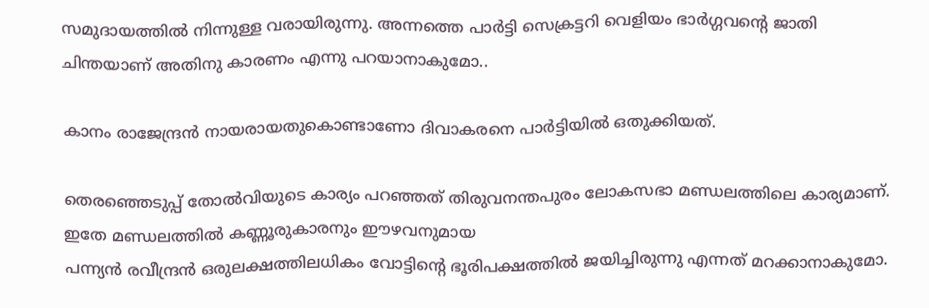സമുദായത്തില്‍ നിന്നുള്ള വരായിരുന്നു. അന്നത്തെ പാര്‍ട്ടി സെക്രട്ടറി വെളിയം ഭാര്‍ഗ്ഗവന്റെ ജാതി ചിന്തയാണ് അതിനു കാരണം എന്നു പറയാനാകുമോ..

കാനം രാജേന്ദ്രന്‍ നായരായതുകൊണ്ടാണോ ദിവാകരനെ പാര്‍ട്ടിയില്‍ ഒതുക്കിയത്.

തെരഞ്ഞെടുപ്പ് തോല്‍വിയുടെ കാര്യം പറഞ്ഞത് തിരുവനന്തപുരം ലോകസഭാ മണ്ഡലത്തിലെ കാര്യമാണ്. ഇതേ മണ്ഡലത്തില്‍ കണ്ണൂരുകാരനും ഈഴവനുമായ
പന്ന്യന്‍ രവീന്ദ്രന്‍ ഒരുലക്ഷത്തിലധികം വോട്ടിന്റെ ഭൂരിപക്ഷത്തില്‍ ജയിച്ചിരുന്നു എന്നത് മറക്കാനാകുമോ.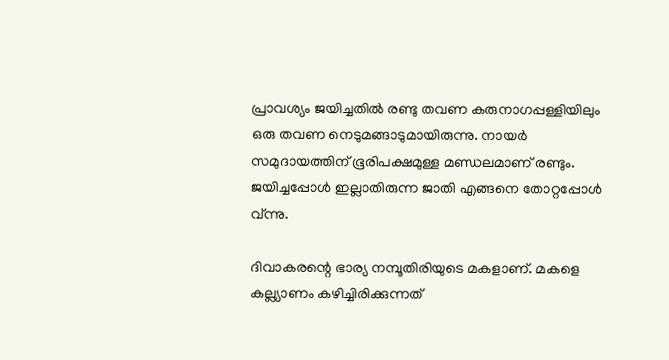പ്രാവശ്യം ജയിച്ചതില്‍ രണ്ടു തവണ കരുനാഗപ്പള്ളിയിലും ഒരു തവണ നെടുമങ്ങാടുമായിരുന്നു. നായര്‍ സമുദായത്തിന് ഭൂരിപക്ഷമുള്ള മണ്ഡലമാണ് രണ്ടും. ജയിച്ചപ്പോള്‍ ഇല്ലാതിരുന്ന ജാതി എങ്ങനെ തോറ്റപ്പോള്‍ വ്ന്നു.

ദിവാകരന്റെ ഭാര്യ നമ്പൂതിരിയുടെ മകളാണ്. മകളെ കല്ല്യാണം കഴിച്ചിരിക്കുന്നത്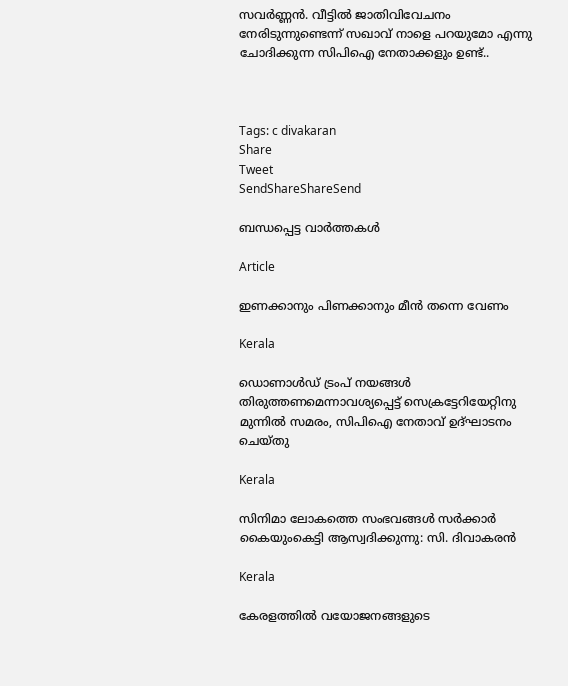സവര്‍ണ്ണന്‍. വീട്ടില്‍ ജാതിവിവേചനം നേരിടുന്നുണ്ടെന്ന് സഖാവ് നാളെ പറയുമോ എന്നു ചോദിക്കുന്ന സിപിഐ നേതാക്കളും ഉണ്ട്..



Tags: c divakaran
Share
Tweet
SendShareShareSend

ബന്ധപ്പെട്ട വാര്‍ത്തകള്‍

Article

ഇണക്കാനും പിണക്കാനും മീന്‍ തന്നെ വേണം

Kerala

ഡൊണാൾഡ് ട്രംപ് നയങ്ങൾ തിരുത്തണമെന്നാവശ്യപ്പെട്ട് സെക്രട്ടേറിയേറ്റിനു മുന്നിൽ സമരം, സിപിഐ നേതാവ് ഉദ്ഘാടനം ചെയ്തു

Kerala

സിനിമാ ലോകത്തെ സംഭവങ്ങള്‍ സര്‍ക്കാര്‍ കൈയുംകെട്ടി ആസ്വദിക്കുന്നു: സി. ദിവാകരന്‍

Kerala

കേരളത്തില്‍ വയോജനങ്ങളുടെ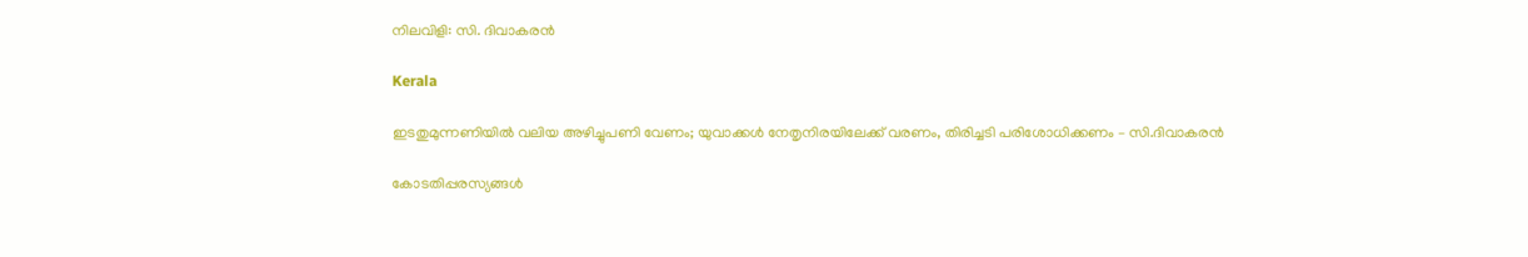നിലവിളി: സി. ദിവാകരന്‍

Kerala

ഇടതുമുന്നണിയിൽ വലിയ അഴിച്ചുപണി വേണം; യുവാക്കൾ നേതൃനിരയിലേക്ക് വരണം, തിരിച്ചടി പരിശോധിക്കണം – സി.ദിവാകരൻ

കോടതിപ്പരസ്യങ്ങള്‍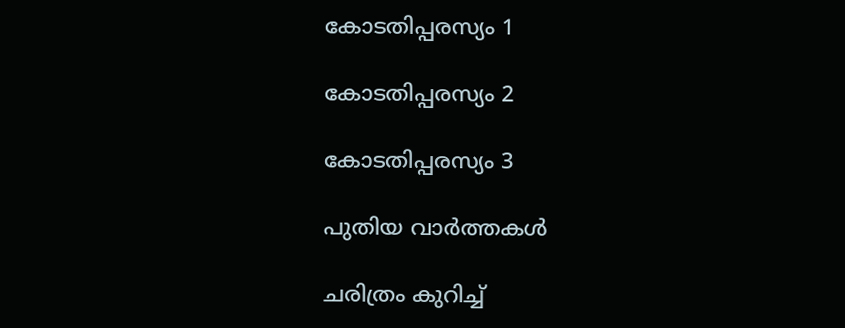കോടതിപ്പരസ്യം 1

കോടതിപ്പരസ്യം 2

കോടതിപ്പരസ്യം 3

പുതിയ വാര്‍ത്തകള്‍

ചരിത്രം കുറിച്ച്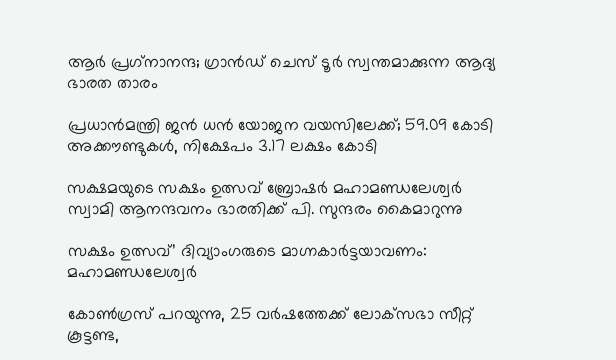ആര്‍ പ്രഗ്‌നാനന്ദ; ഗ്രാന്‍ഡ് ചെസ് ടൂര്‍ സ്വന്തമാക്കുന്ന ആദ്യ ഭാരത താരം

പ്രധാന്‍മന്ത്രി ജന്‍ ധന്‍ യോജന വയസിലേക്ക്; 59.09 കോടി അക്കൗണ്ടുകള്‍, നിക്ഷേപം 3.17 ലക്ഷം കോടി

സക്ഷമയുടെ സക്ഷം ഉത്സവ് ബ്രോഷര്‍ മഹാമണ്ഡലേശ്വര്‍ സ്വാമി ആനന്ദവനം ഭാരതിക്ക് പി. സുന്ദരം കൈമാറുന്നു

സക്ഷം ഉത്സവ്’ ദിവ്യാംഗരുടെ മാഗ്നകാര്‍ട്ടയാവണം: മഹാമണ്ഡലേശ്വര്‍

കോൺഗ്രസ് പറയുന്നു, 25 വർഷത്തേക്ക് ലോക്‌സഭാ സീറ്റ് കൂട്ടണ്ട,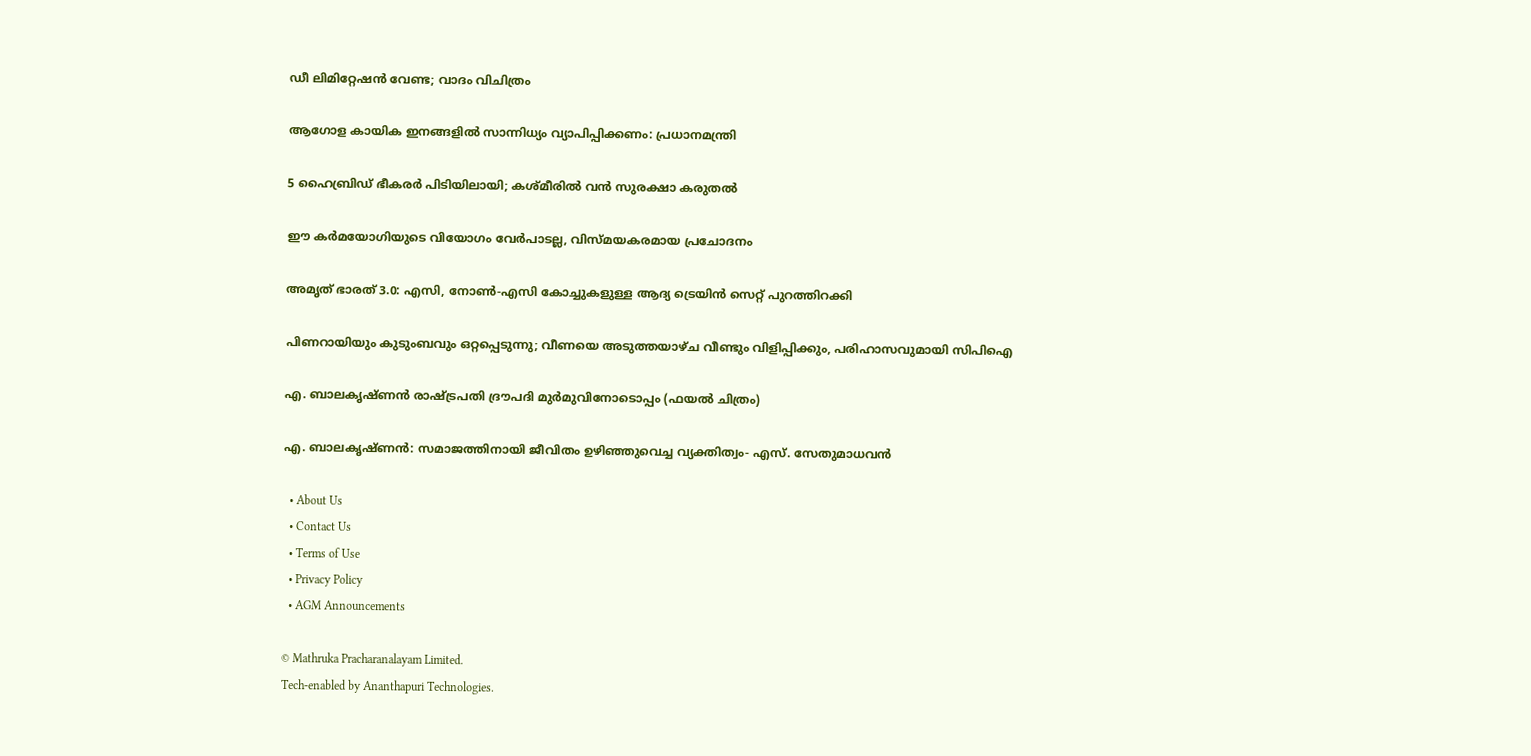ഡീ ലിമിറ്റേഷൻ വേണ്ട; വാദം വിചിത്രം

ആഗോള കായിക ഇനങ്ങളില്‍ സാന്നിധ്യം വ്യാപിപ്പിക്കണം: പ്രധാനമന്ത്രി

5 ഹൈബ്രിഡ് ഭീകരർ പിടിയിലായി; കശ്മീരിൽ വൻ സുരക്ഷാ കരുതൽ

ഈ കര്‍മയോഗിയുടെ വിയോഗം വേര്‍പാടല്ല, വിസ്മയകരമായ പ്രചോദനം

അമൃത് ഭാരത് 3.0: എസി, നോൺ-എസി കോച്ചുകളുള്ള ആദ്യ ട്രെയിൻ സെറ്റ് പുറത്തിറക്കി

പിണറായിയും കുടുംബവും ഒറ്റപ്പെടുന്നു; വീണയെ അടുത്തയാഴ്ച വീണ്ടും വിളിപ്പിക്കും, പരിഹാസവുമായി സിപിഐ

എ. ബാലകൃഷ്ണന്‍ രാഷ്ട്രപതി ദ്രൗപദി മുര്‍മുവിനോടൊപ്പം (ഫയല്‍ ചിത്രം)

എ. ബാലകൃഷ്ണന്‍: സമാജത്തിനായി ജീവിതം ഉഴിഞ്ഞുവെച്ച വ്യക്തിത്വം- എസ്. സേതുമാധവന്‍

  • About Us
  • Contact Us
  • Terms of Use
  • Privacy Policy
  • AGM Announcements

© Mathruka Pracharanalayam Limited.
Tech-enabled by Ananthapuri Technologies.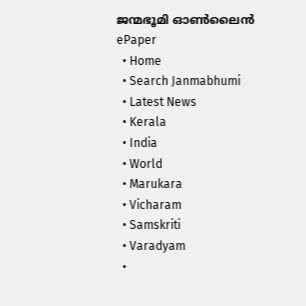ജന്മഭൂമി ഓണ്‍ലൈന്‍
ePaper
  • Home
  • Search Janmabhumi
  • Latest News
  • Kerala
  • India
  • World
  • Marukara
  • Vicharam
  • Samskriti
  • Varadyam
  •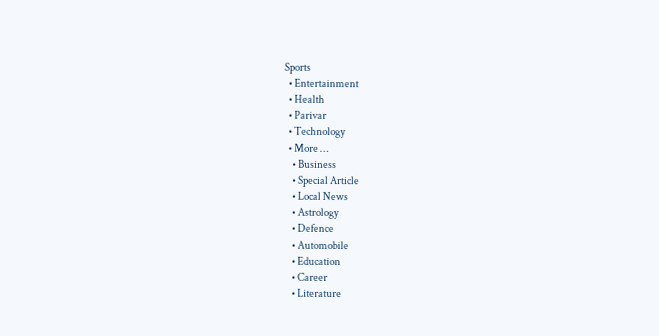Sports
  • Entertainment
  • Health
  • Parivar
  • Technology
  • More …
    • Business
    • Special Article
    • Local News
    • Astrology
    • Defence
    • Automobile
    • Education
    • Career
    • Literature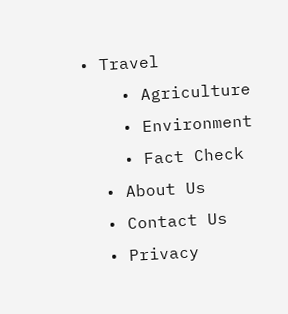• Travel
    • Agriculture
    • Environment
    • Fact Check
  • About Us
  • Contact Us
  • Privacy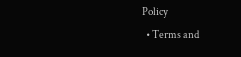Policy
  • Terms and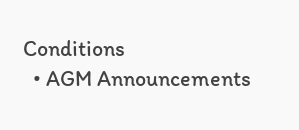Conditions
  • AGM Announcements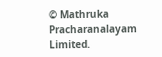© Mathruka Pracharanalayam Limited.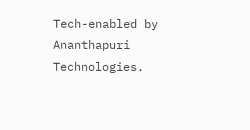Tech-enabled by Ananthapuri Technologies.